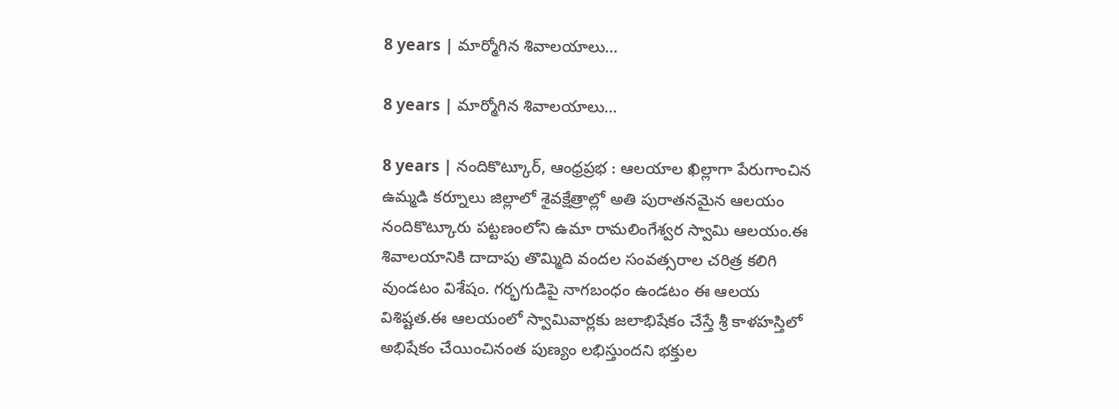8 years | మార్మోగిన శివాల‌యాలు…

8 years | మార్మోగిన శివాల‌యాలు…

8 years | నందికొట్కూర్, ఆంధ్రప్రభ : ఆలయాల ఖిల్లాగా పేరుగాంచిన ఉమ్మడి కర్నూలు జిల్లాలో శైవక్షేత్రాల్లో అతి పురాతనమైన ఆలయం నందికొట్కూరు పట్టణంలోని ఉమా రామలింగేశ్వర స్వామి ఆలయం.ఈ శివాలయానికి దాదాపు తొమ్మిది వందల సంవత్సరాల చరిత్ర కలిగి వుండటం విశేషం. గర్భగుడిపై నాగబంధం ఉండటం ఈ ఆలయ విశిష్టత.ఈ ఆలయంలో స్వామివార్లకు జలాభిషేకం చేస్తే శ్రీ కాళహస్తిలో అభిషేకం చేయించినంత పుణ్యం లభిస్తుందని భక్తుల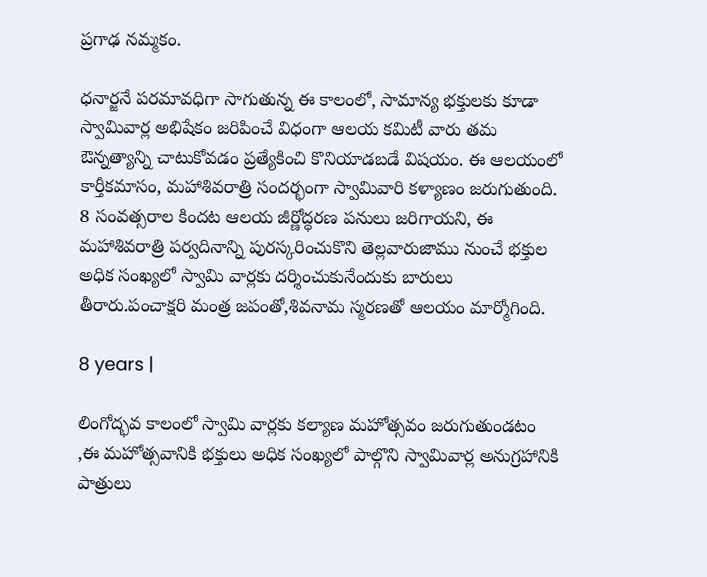ప్రగాఢ నమ్మకం.

ధనార్జనే పరమావధిగా సాగుతున్న ఈ కాలంలో, సామాన్య భక్తులకు కూడా స్వామివార్ల అభిషేకం జరిపించే విధంగా ఆలయ కమిటీ వారు తమ ఔన్నత్యాన్ని చాటుకోవడం ప్రత్యేకించి కొనియాడబడే విషయం. ఈ ఆలయంలో కార్తీకమాసం, మహాశివరాత్రి సందర్భంగా స్వామివారి కళ్యాణం జరుగుతుంది. 8 సంవత్సరాల కిందట ఆలయ జీర్ణోద్ధరణ పనులు జరిగాయని, ఈ మహాశివరాత్రి పర్వదినాన్ని పురస్కరించుకొని తెల్లవారుజాము నుంచే భక్తుల అధిక సంఖ్యలో స్వామి వార్లకు దర్శించుకునేందుకు బారులు తీరారు.పంచాక్షరి మంత్ర జపంతో,శివనామ స్మరణతో ఆలయం మార్మోగింది.

8 years |

లింగోద్భవ కాలంలో స్వామి వార్లకు కల్యాణ మహోత్సవం జరుగుతుండటం ,ఈ మహోత్సవానికి భక్తులు అధిక సంఖ్యలో పాల్గొని స్వామివార్ల అనుగ్రహానికి పాత్రులు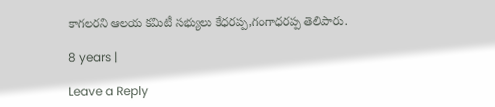కాగలరని ఆలయ కమిటీ సభ్యులు కేధరప్ప,గంగాధరప్ప తెలిపారు.

8 years |

Leave a Reply